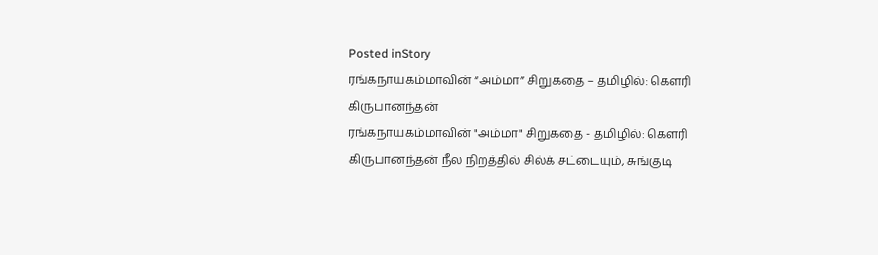Posted inStory
ரங்கநாயகம்மாவின் “அம்மா” சிறுகதை – தமிழில்: கௌரி கிருபானந்தன்
ரங்கநாயகம்மாவின் "அம்மா" சிறுகதை - தமிழில்: கௌரி கிருபானந்தன் நீல நிறத்தில் சில்க் சட்டையும், சுங்குடி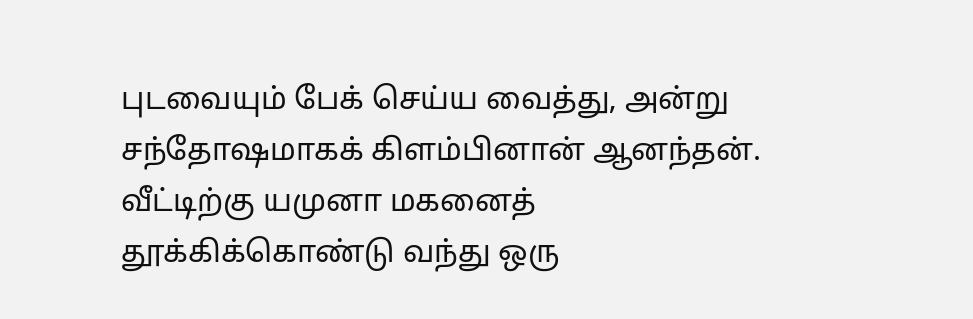புடவையும் பேக் செய்ய வைத்து, அன்று சந்தோஷமாகக் கிளம்பினான் ஆனந்தன். வீட்டிற்கு யமுனா மகனைத் தூக்கிக்கொண்டு வந்து ஒரு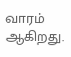வாரம் ஆகிறது.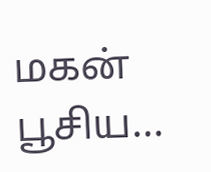மகன் பூசிய…